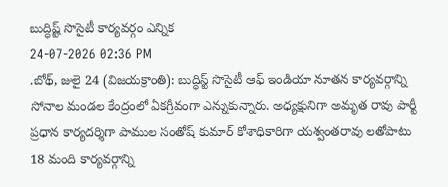బుద్ధిష్ట్ సొసైటీ కార్యవర్గం ఎన్నిక
24-07-2026 02:36 PM
.బోథ్, జులై 24 (విజయక్రాంతి): బుద్ధిస్ట్ సొసైటీ ఆఫ్ ఇండియా నూతన కార్యవర్గాన్ని సోనాల మండల కేంద్రంలో ఏకగ్రీవంగా ఎన్నుకున్నారు. అధ్యక్షునిగా అమృత రావు పార్టీ ప్రధాన కార్యదర్శిగా పాముల సంతోష్ కుమార్ కోశాధికారిగా యశ్వంతరావు లతోపాటు 18 మంది కార్యవర్గాన్ని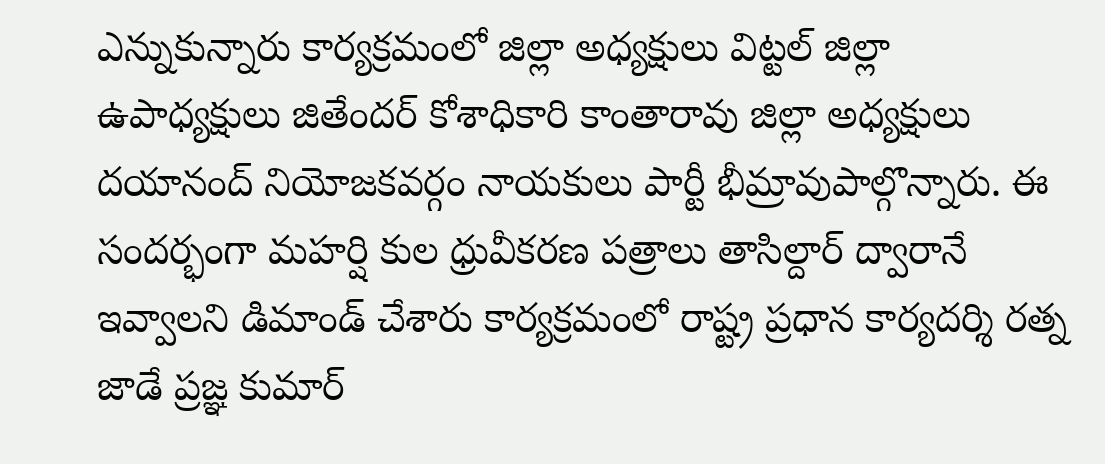ఎన్నుకున్నారు కార్యక్రమంలో జిల్లా అధ్యక్షులు విట్టల్ జిల్లా ఉపాధ్యక్షులు జితేందర్ కోశాధికారి కాంతారావు జిల్లా అధ్యక్షులు దయానంద్ నియోజకవర్గం నాయకులు పార్టీ భీమ్రావుపాల్గొన్నారు. ఈ సందర్భంగా మహర్షి కుల ధ్రువీకరణ పత్రాలు తాసిల్దార్ ద్వారానే ఇవ్వాలని డిమాండ్ చేశారు కార్యక్రమంలో రాష్ట్ర ప్రధాన కార్యదర్శి రత్న జాడే ప్రజ్ఞ కుమార్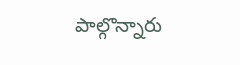పాల్గొన్నారు